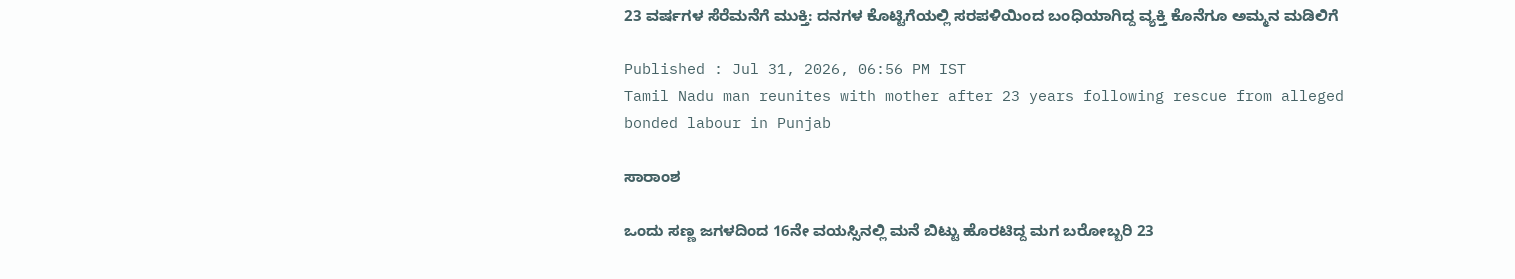23 ವರ್ಷಗಳ ಸೆರೆಮನೆಗೆ ಮುಕ್ತಿ: ದನಗಳ ಕೊಟ್ಟಿಗೆಯಲ್ಲಿ ಸರಪಳಿಯಿಂದ ಬಂಧಿಯಾಗಿದ್ದ ವ್ಯಕ್ತಿ ಕೊನೆಗೂ ಅಮ್ಮನ ಮಡಿಲಿಗೆ

Published : Jul 31, 2026, 06:56 PM IST
Tamil Nadu man reunites with mother after 23 years following rescue from alleged bonded labour in Punjab

ಸಾರಾಂಶ

ಒಂದು ಸಣ್ಣ ಜಗಳದಿಂದ 16ನೇ ವಯಸ್ಸಿನಲ್ಲಿ ಮನೆ ಬಿಟ್ಟು ಹೊರಟಿದ್ದ ಮಗ ಬರೋಬ್ಬರಿ 23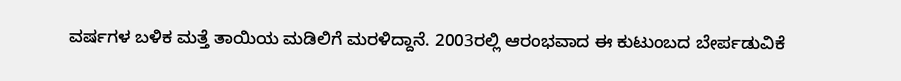ವರ್ಷಗಳ ಬಳಿಕ ಮತ್ತೆ ತಾಯಿಯ ಮಡಿಲಿಗೆ ಮರಳಿದ್ದಾನೆ. 2003ರಲ್ಲಿ ಆರಂಭವಾದ ಈ ಕುಟುಂಬದ ಬೇರ್ಪಡುವಿಕೆ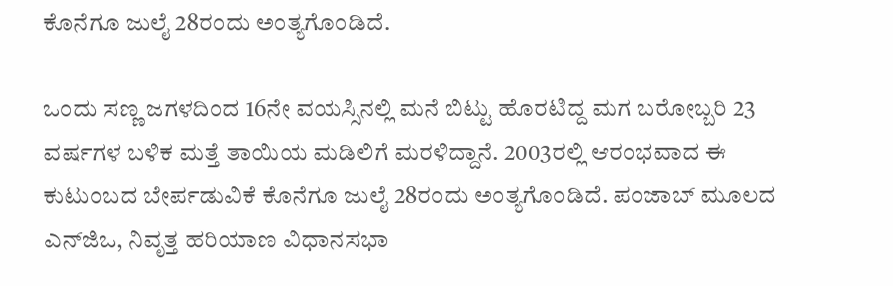ಕೊನೆಗೂ ಜುಲೈ 28ರಂದು ಅಂತ್ಯಗೊಂಡಿದೆ.

ಒಂದು ಸಣ್ಣ ಜಗಳದಿಂದ 16ನೇ ವಯಸ್ಸಿನಲ್ಲಿ ಮನೆ ಬಿಟ್ಟು ಹೊರಟಿದ್ದ ಮಗ ಬರೋಬ್ಬರಿ 23 ವರ್ಷಗಳ ಬಳಿಕ ಮತ್ತೆ ತಾಯಿಯ ಮಡಿಲಿಗೆ ಮರಳಿದ್ದಾನೆ. 2003ರಲ್ಲಿ ಆರಂಭವಾದ ಈ ಕುಟುಂಬದ ಬೇರ್ಪಡುವಿಕೆ ಕೊನೆಗೂ ಜುಲೈ 28ರಂದು ಅಂತ್ಯಗೊಂಡಿದೆ. ಪಂಜಾಬ್ ಮೂಲದ ಎನ್‌ಜಿಒ, ನಿವೃತ್ತ ಹರಿಯಾಣ ವಿಧಾನಸಭಾ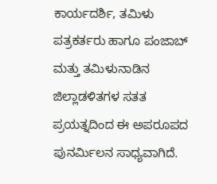ಕಾರ್ಯದರ್ಶಿ, ತಮಿಳು ಪತ್ರಕರ್ತರು ಹಾಗೂ ಪಂಜಾಬ್ ಮತ್ತು ತಮಿಳುನಾಡಿನ ಜಿಲ್ಲಾಡಳಿತಗಳ ಸತತ ಪ್ರಯತ್ನದಿಂದ ಈ ಅಪರೂಪದ ಪುನರ್ಮಿಲನ ಸಾಧ್ಯವಾಗಿದೆ.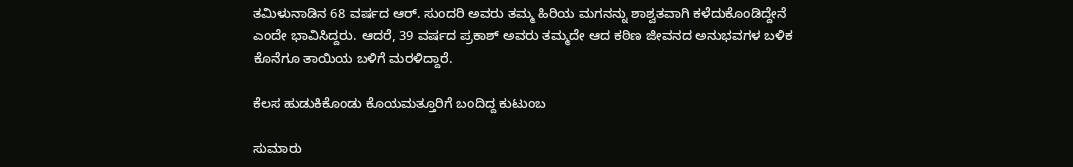ತಮಿಳುನಾಡಿನ 68 ವರ್ಷದ ಆರ್. ಸುಂದರಿ ಅವರು ತಮ್ಮ ಹಿರಿಯ ಮಗನನ್ನು ಶಾಶ್ವತವಾಗಿ ಕಳೆದುಕೊಂಡಿದ್ದೇನೆ ಎಂದೇ ಭಾವಿಸಿದ್ದರು. ಆದರೆ, 39 ವರ್ಷದ ಪ್ರಕಾಶ್ ಅವರು ತಮ್ಮದೇ ಆದ ಕಠಿಣ ಜೀವನದ ಅನುಭವಗಳ ಬಳಿಕ ಕೊನೆಗೂ ತಾಯಿಯ ಬಳಿಗೆ ಮರಳಿದ್ದಾರೆ.

ಕೆಲಸ ಹುಡುಕಿಕೊಂಡು ಕೊಯಮತ್ತೂರಿಗೆ ಬಂದಿದ್ದ ಕುಟುಂಬ

ಸುಮಾರು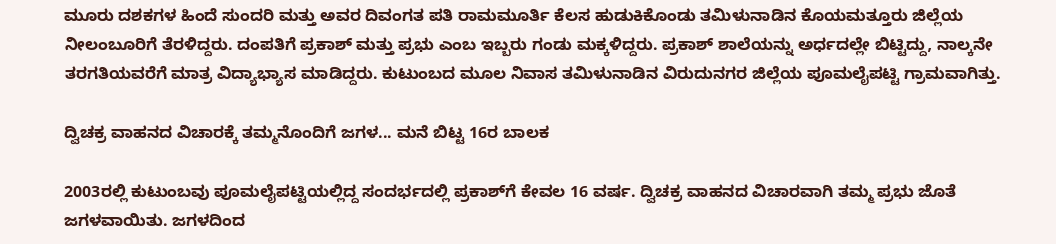ಮೂರು ದಶಕಗಳ ಹಿಂದೆ ಸುಂದರಿ ಮತ್ತು ಅವರ ದಿವಂಗತ ಪತಿ ರಾಮಮೂರ್ತಿ ಕೆಲಸ ಹುಡುಕಿಕೊಂಡು ತಮಿಳುನಾಡಿನ ಕೊಯಮತ್ತೂರು ಜಿಲ್ಲೆಯ ನೀಲಂಬೂರಿಗೆ ತೆರಳಿದ್ದರು. ದಂಪತಿಗೆ ಪ್ರಕಾಶ್ ಮತ್ತು ಪ್ರಭು ಎಂಬ ಇಬ್ಬರು ಗಂಡು ಮಕ್ಕಳಿದ್ದರು. ಪ್ರಕಾಶ್ ಶಾಲೆಯನ್ನು ಅರ್ಧದಲ್ಲೇ ಬಿಟ್ಟಿದ್ದು, ನಾಲ್ಕನೇ ತರಗತಿಯವರೆಗೆ ಮಾತ್ರ ವಿದ್ಯಾಭ್ಯಾಸ ಮಾಡಿದ್ದರು. ಕುಟುಂಬದ ಮೂಲ ನಿವಾಸ ತಮಿಳುನಾಡಿನ ವಿರುದುನಗರ ಜಿಲ್ಲೆಯ ಪೂಮಲೈಪಟ್ಟಿ ಗ್ರಾಮವಾಗಿತ್ತು.

ದ್ವಿಚಕ್ರ ವಾಹನದ ವಿಚಾರಕ್ಕೆ ತಮ್ಮನೊಂದಿಗೆ ಜಗಳ... ಮನೆ ಬಿಟ್ಟ 16ರ ಬಾಲಕ

2003ರಲ್ಲಿ ಕುಟುಂಬವು ಪೂಮಲೈಪಟ್ಟಿಯಲ್ಲಿದ್ದ ಸಂದರ್ಭದಲ್ಲಿ ಪ್ರಕಾಶ್‌ಗೆ ಕೇವಲ 16 ವರ್ಷ. ದ್ವಿಚಕ್ರ ವಾಹನದ ವಿಚಾರವಾಗಿ ತಮ್ಮ ಪ್ರಭು ಜೊತೆ ಜಗಳವಾಯಿತು. ಜಗಳದಿಂದ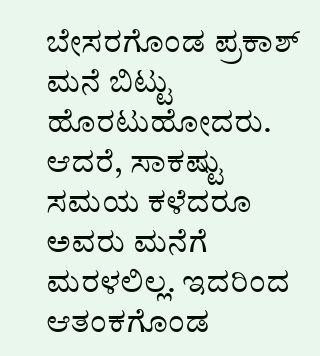ಬೇಸರಗೊಂಡ ಪ್ರಕಾಶ್ ಮನೆ ಬಿಟ್ಟು ಹೊರಟುಹೋದರು. ಆದರೆ, ಸಾಕಷ್ಟು ಸಮಯ ಕಳೆದರೂ ಅವರು ಮನೆಗೆ ಮರಳಲಿಲ್ಲ. ಇದರಿಂದ ಆತಂಕಗೊಂಡ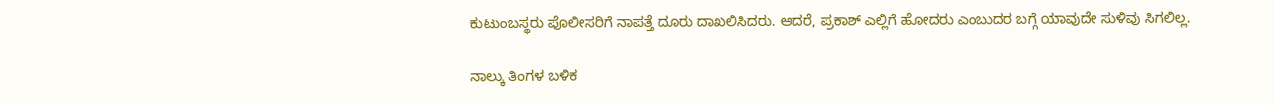ಕುಟುಂಬಸ್ಥರು ಪೊಲೀಸರಿಗೆ ನಾಪತ್ತೆ ದೂರು ದಾಖಲಿಸಿದರು. ಆದರೆ, ಪ್ರಕಾಶ್ ಎಲ್ಲಿಗೆ ಹೋದರು ಎಂಬುದರ ಬಗ್ಗೆ ಯಾವುದೇ ಸುಳಿವು ಸಿಗಲಿಲ್ಲ.

ನಾಲ್ಕು ತಿಂಗಳ ಬಳಿಕ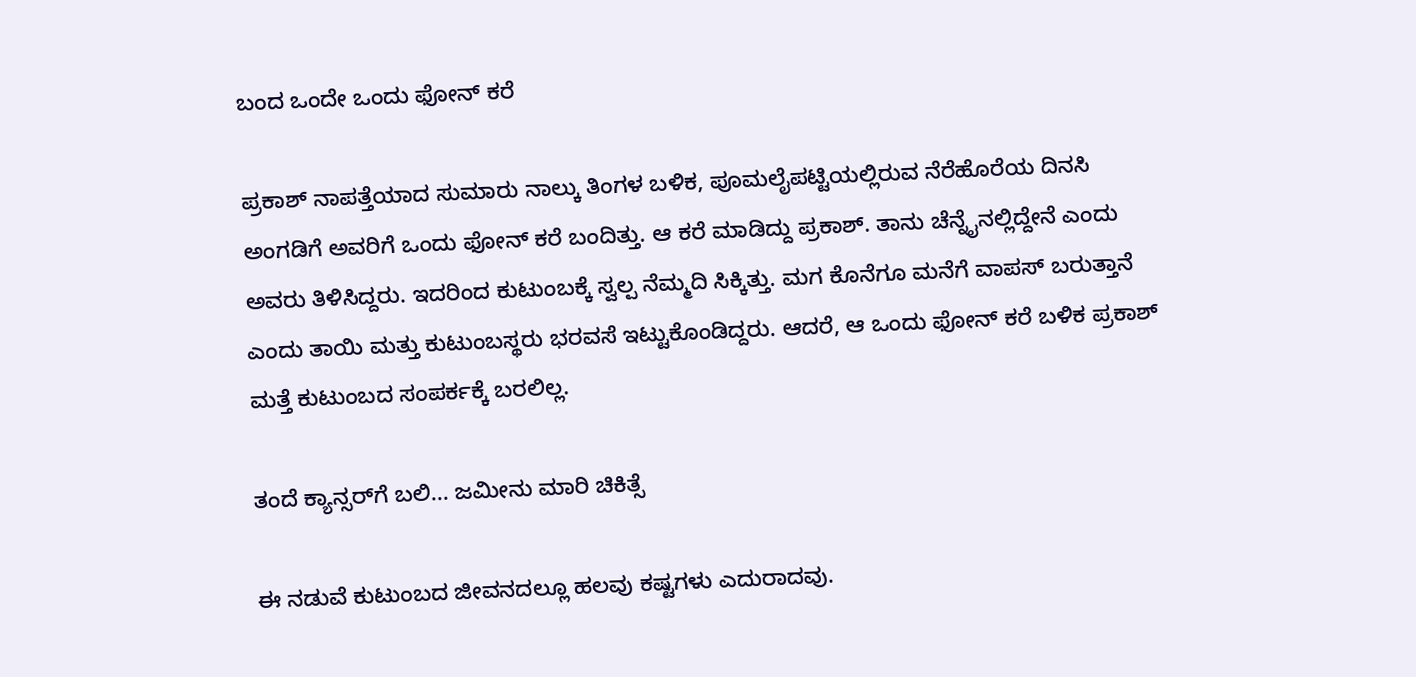ಬಂದ ಒಂದೇ ಒಂದು ಫೋನ್ ಕರೆ

ಪ್ರಕಾಶ್ ನಾಪತ್ತೆಯಾದ ಸುಮಾರು ನಾಲ್ಕು ತಿಂಗಳ ಬಳಿಕ, ಪೂಮಲೈಪಟ್ಟಿಯಲ್ಲಿರುವ ನೆರೆಹೊರೆಯ ದಿನಸಿ ಅಂಗಡಿಗೆ ಅವರಿಗೆ ಒಂದು ಫೋನ್ ಕರೆ ಬಂದಿತ್ತು. ಆ ಕರೆ ಮಾಡಿದ್ದು ಪ್ರಕಾಶ್. ತಾನು ಚೆನ್ನೈನಲ್ಲಿದ್ದೇನೆ ಎಂದು ಅವರು ತಿಳಿಸಿದ್ದರು. ಇದರಿಂದ ಕುಟುಂಬಕ್ಕೆ ಸ್ವಲ್ಪ ನೆಮ್ಮದಿ ಸಿಕ್ಕಿತ್ತು. ಮಗ ಕೊನೆಗೂ ಮನೆಗೆ ವಾಪಸ್ ಬರುತ್ತಾನೆ ಎಂದು ತಾಯಿ ಮತ್ತು ಕುಟುಂಬಸ್ಥರು ಭರವಸೆ ಇಟ್ಟುಕೊಂಡಿದ್ದರು. ಆದರೆ, ಆ ಒಂದು ಫೋನ್ ಕರೆ ಬಳಿಕ ಪ್ರಕಾಶ್ ಮತ್ತೆ ಕುಟುಂಬದ ಸಂಪರ್ಕಕ್ಕೆ ಬರಲಿಲ್ಲ.

ತಂದೆ ಕ್ಯಾನ್ಸರ್‌ಗೆ ಬಲಿ... ಜಮೀನು ಮಾರಿ ಚಿಕಿತ್ಸೆ

ಈ ನಡುವೆ ಕುಟುಂಬದ ಜೀವನದಲ್ಲೂ ಹಲವು ಕಷ್ಟಗಳು ಎದುರಾದವು.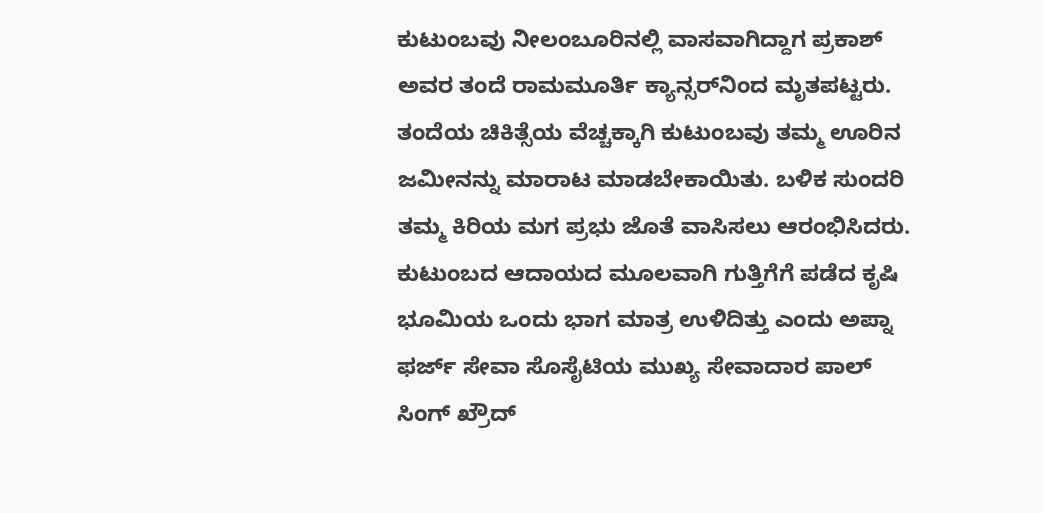ಕುಟುಂಬವು ನೀಲಂಬೂರಿನಲ್ಲಿ ವಾಸವಾಗಿದ್ದಾಗ ಪ್ರಕಾಶ್ ಅವರ ತಂದೆ ರಾಮಮೂರ್ತಿ ಕ್ಯಾನ್ಸರ್‌ನಿಂದ ಮೃತಪಟ್ಟರು. ತಂದೆಯ ಚಿಕಿತ್ಸೆಯ ವೆಚ್ಚಕ್ಕಾಗಿ ಕುಟುಂಬವು ತಮ್ಮ ಊರಿನ ಜಮೀನನ್ನು ಮಾರಾಟ ಮಾಡಬೇಕಾಯಿತು. ಬಳಿಕ ಸುಂದರಿ ತಮ್ಮ ಕಿರಿಯ ಮಗ ಪ್ರಭು ಜೊತೆ ವಾಸಿಸಲು ಆರಂಭಿಸಿದರು. ಕುಟುಂಬದ ಆದಾಯದ ಮೂಲವಾಗಿ ಗುತ್ತಿಗೆಗೆ ಪಡೆದ ಕೃಷಿ ಭೂಮಿಯ ಒಂದು ಭಾಗ ಮಾತ್ರ ಉಳಿದಿತ್ತು ಎಂದು ಅಪ್ನಾ ಫರ್ಜ್ ಸೇವಾ ಸೊಸೈಟಿಯ ಮುಖ್ಯ ಸೇವಾದಾರ ಪಾಲ್ ಸಿಂಗ್ ಖ್ರೌದ್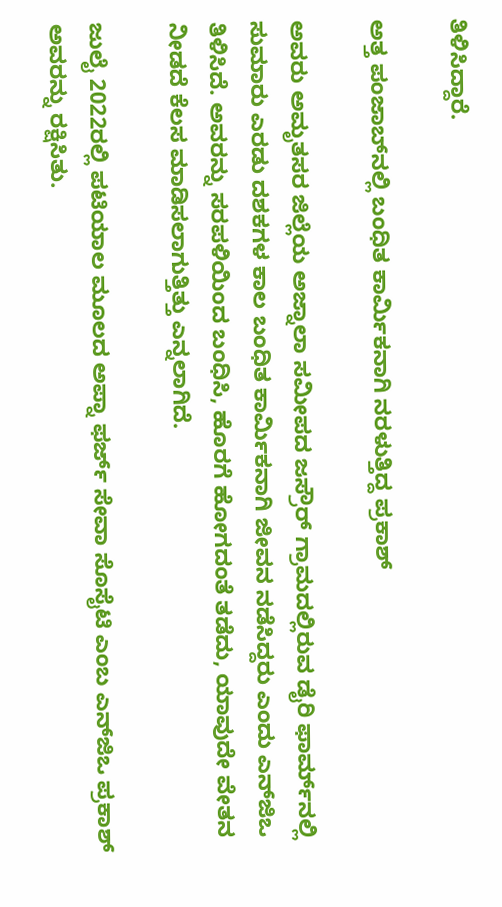ತಿಳಿಸಿದ್ದಾರೆ.

ಅತ್ತ ಪಂಜಾಬ್‌ನಲ್ಲಿ ಬಂಧಿತ ಕಾರ್ಮಿಕನಾಗಿ ನರಳುತ್ತಿದ್ದ ಪ್ರಕಾಶ್

ಅವರು ಅಮೃತಸರ ಜಿಲ್ಲೆಯ ಅಜ್ನಾಲಾ ಸಮೀಪದ ಜಸ್ರೌರ್ ಗ್ರಾಮದಲ್ಲಿರುವ ಡೈರಿ ಫಾರ್ಮ್‌ನಲ್ಲಿ ಸುಮಾರು ಎರಡು ದಶಕಗಳ ಕಾಲ ಬಂಧಿತ ಕಾರ್ಮಿಕನಾಗಿ ಜೀವನ ನಡೆಸಿದ್ದರು ಎಂದು ಎನ್‌ಜಿಒ ತಿಳಿಸಿದೆ. ಅವರನ್ನು ಸರಪಳಿಯಿಂದ ಬಂಧಿಸಿ, ಹೊರಗೆ ಹೋಗದಂತೆ ತಡೆದು, ಯಾವುದೇ ವೇತನ ನೀಡದೆ ಕೆಲಸ ಮಾಡಿಸಲಾಗುತ್ತಿತ್ತು ಎನ್ನಲಾಗಿದೆ.

ಜುಲೈ 2022ರಲ್ಲಿ ಪಟಿಯಾಲ ಮೂಲದ ಅಪ್ನಾ ಫರ್ಜ್ ಸೇವಾ ಸೊಸೈಟಿ ಎಂಬ ಎನ್‌ಜಿಒ ಪ್ರಕಾಶ್ ಅವರನ್ನು ರಕ್ಷಿಸಿತು.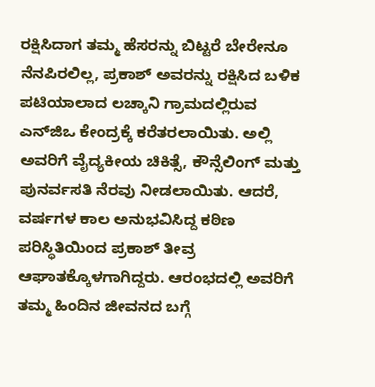ರಕ್ಷಿಸಿದಾಗ ತಮ್ಮ ಹೆಸರನ್ನು ಬಿಟ್ಟರೆ ಬೇರೇನೂ ನೆನಪಿರಲಿಲ್ಲ, ಪ್ರಕಾಶ್ ಅವರನ್ನು ರಕ್ಷಿಸಿದ ಬಳಿಕ ಪಟಿಯಾಲಾದ ಲಚ್ಕಾನಿ ಗ್ರಾಮದಲ್ಲಿರುವ ಎನ್‌ಜಿಒ ಕೇಂದ್ರಕ್ಕೆ ಕರೆತರಲಾಯಿತು. ಅಲ್ಲಿ ಅವರಿಗೆ ವೈದ್ಯಕೀಯ ಚಿಕಿತ್ಸೆ, ಕೌನ್ಸೆಲಿಂಗ್ ಮತ್ತು ಪುನರ್ವಸತಿ ನೆರವು ನೀಡಲಾಯಿತು. ಆದರೆ, ವರ್ಷಗಳ ಕಾಲ ಅನುಭವಿಸಿದ್ದ ಕಠಿಣ ಪರಿಸ್ಥಿತಿಯಿಂದ ಪ್ರಕಾಶ್ ತೀವ್ರ ಆಘಾತಕ್ಕೊಳಗಾಗಿದ್ದರು. ಆರಂಭದಲ್ಲಿ ಅವರಿಗೆ ತಮ್ಮ ಹಿಂದಿನ ಜೀವನದ ಬಗ್ಗೆ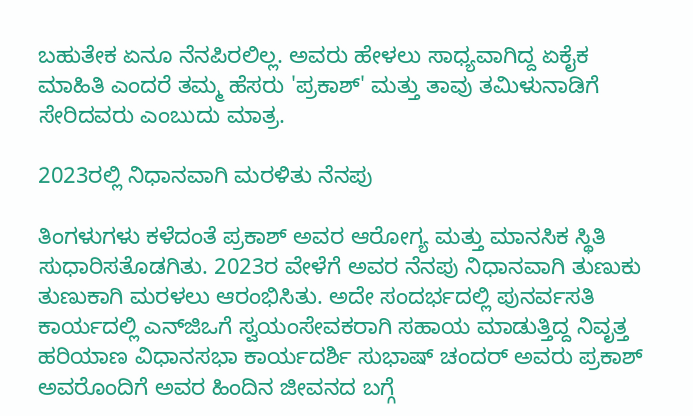ಬಹುತೇಕ ಏನೂ ನೆನಪಿರಲಿಲ್ಲ. ಅವರು ಹೇಳಲು ಸಾಧ್ಯವಾಗಿದ್ದ ಏಕೈಕ ಮಾಹಿತಿ ಎಂದರೆ ತಮ್ಮ ಹೆಸರು 'ಪ್ರಕಾಶ್' ಮತ್ತು ತಾವು ತಮಿಳುನಾಡಿಗೆ ಸೇರಿದವರು ಎಂಬುದು ಮಾತ್ರ.

2023ರಲ್ಲಿ ನಿಧಾನವಾಗಿ ಮರಳಿತು ನೆನಪು

ತಿಂಗಳುಗಳು ಕಳೆದಂತೆ ಪ್ರಕಾಶ್ ಅವರ ಆರೋಗ್ಯ ಮತ್ತು ಮಾನಸಿಕ ಸ್ಥಿತಿ ಸುಧಾರಿಸತೊಡಗಿತು. 2023ರ ವೇಳೆಗೆ ಅವರ ನೆನಪು ನಿಧಾನವಾಗಿ ತುಣುಕು ತುಣುಕಾಗಿ ಮರಳಲು ಆರಂಭಿಸಿತು. ಅದೇ ಸಂದರ್ಭದಲ್ಲಿ ಪುನರ್ವಸತಿ ಕಾರ್ಯದಲ್ಲಿ ಎನ್‌ಜಿಒಗೆ ಸ್ವಯಂಸೇವಕರಾಗಿ ಸಹಾಯ ಮಾಡುತ್ತಿದ್ದ ನಿವೃತ್ತ ಹರಿಯಾಣ ವಿಧಾನಸಭಾ ಕಾರ್ಯದರ್ಶಿ ಸುಭಾಷ್ ಚಂದರ್ ಅವರು ಪ್ರಕಾಶ್ ಅವರೊಂದಿಗೆ ಅವರ ಹಿಂದಿನ ಜೀವನದ ಬಗ್ಗೆ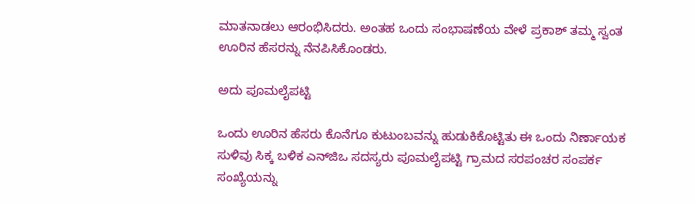ಮಾತನಾಡಲು ಆರಂಭಿಸಿದರು. ಅಂತಹ ಒಂದು ಸಂಭಾಷಣೆಯ ವೇಳೆ ಪ್ರಕಾಶ್ ತಮ್ಮ ಸ್ವಂತ ಊರಿನ ಹೆಸರನ್ನು ನೆನಪಿಸಿಕೊಂಡರು.

ಅದು ಪೂಮಲೈಪಟ್ಟಿ

ಒಂದು ಊರಿನ ಹೆಸರು ಕೊನೆಗೂ ಕುಟುಂಬವನ್ನು ಹುಡುಕಿಕೊಟ್ಟಿತು ಈ ಒಂದು ನಿರ್ಣಾಯಕ ಸುಳಿವು ಸಿಕ್ಕ ಬಳಿಕ ಎನ್‌ಜಿಒ ಸದಸ್ಯರು ಪೂಮಲೈಪಟ್ಟಿ ಗ್ರಾಮದ ಸರಪಂಚರ ಸಂಪರ್ಕ ಸಂಖ್ಯೆಯನ್ನು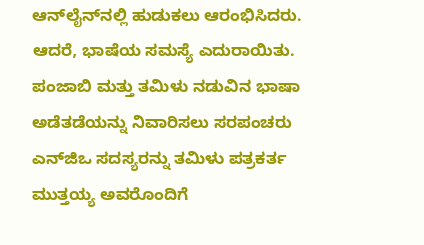ಆನ್‌ಲೈನ್‌ನಲ್ಲಿ ಹುಡುಕಲು ಆರಂಭಿಸಿದರು. ಆದರೆ, ಭಾಷೆಯ ಸಮಸ್ಯೆ ಎದುರಾಯಿತು. ಪಂಜಾಬಿ ಮತ್ತು ತಮಿಳು ನಡುವಿನ ಭಾಷಾ ಅಡೆತಡೆಯನ್ನು ನಿವಾರಿಸಲು ಸರಪಂಚರು ಎನ್‌ಜಿಒ ಸದಸ್ಯರನ್ನು ತಮಿಳು ಪತ್ರಕರ್ತ ಮುತ್ತಯ್ಯ ಅವರೊಂದಿಗೆ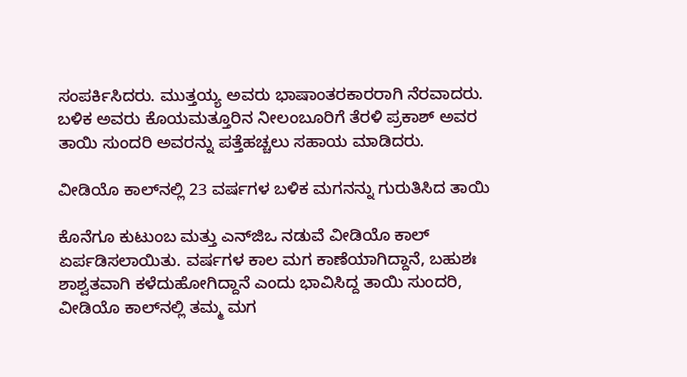ಸಂಪರ್ಕಿಸಿದರು. ಮುತ್ತಯ್ಯ ಅವರು ಭಾಷಾಂತರಕಾರರಾಗಿ ನೆರವಾದರು. ಬಳಿಕ ಅವರು ಕೊಯಮತ್ತೂರಿನ ನೀಲಂಬೂರಿಗೆ ತೆರಳಿ ಪ್ರಕಾಶ್ ಅವರ ತಾಯಿ ಸುಂದರಿ ಅವರನ್ನು ಪತ್ತೆಹಚ್ಚಲು ಸಹಾಯ ಮಾಡಿದರು.

ವೀಡಿಯೊ ಕಾಲ್‌ನಲ್ಲಿ 23 ವರ್ಷಗಳ ಬಳಿಕ ಮಗನನ್ನು ಗುರುತಿಸಿದ ತಾಯಿ

ಕೊನೆಗೂ ಕುಟುಂಬ ಮತ್ತು ಎನ್‌ಜಿಒ ನಡುವೆ ವೀಡಿಯೊ ಕಾಲ್ ಏರ್ಪಡಿಸಲಾಯಿತು. ವರ್ಷಗಳ ಕಾಲ ಮಗ ಕಾಣೆಯಾಗಿದ್ದಾನೆ, ಬಹುಶಃ ಶಾಶ್ವತವಾಗಿ ಕಳೆದುಹೋಗಿದ್ದಾನೆ ಎಂದು ಭಾವಿಸಿದ್ದ ತಾಯಿ ಸುಂದರಿ, ವೀಡಿಯೊ ಕಾಲ್‌ನಲ್ಲಿ ತಮ್ಮ ಮಗ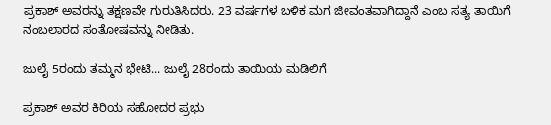ಪ್ರಕಾಶ್ ಅವರನ್ನು ತಕ್ಷಣವೇ ಗುರುತಿಸಿದರು. 23 ವರ್ಷಗಳ ಬಳಿಕ ಮಗ ಜೀವಂತವಾಗಿದ್ದಾನೆ ಎಂಬ ಸತ್ಯ ತಾಯಿಗೆ ನಂಬಲಾರದ ಸಂತೋಷವನ್ನು ನೀಡಿತು.

ಜುಲೈ 5ರಂದು ತಮ್ಮನ ಭೇಟಿ... ಜುಲೈ 28ರಂದು ತಾಯಿಯ ಮಡಿಲಿಗೆ

ಪ್ರಕಾಶ್ ಅವರ ಕಿರಿಯ ಸಹೋದರ ಪ್ರಭು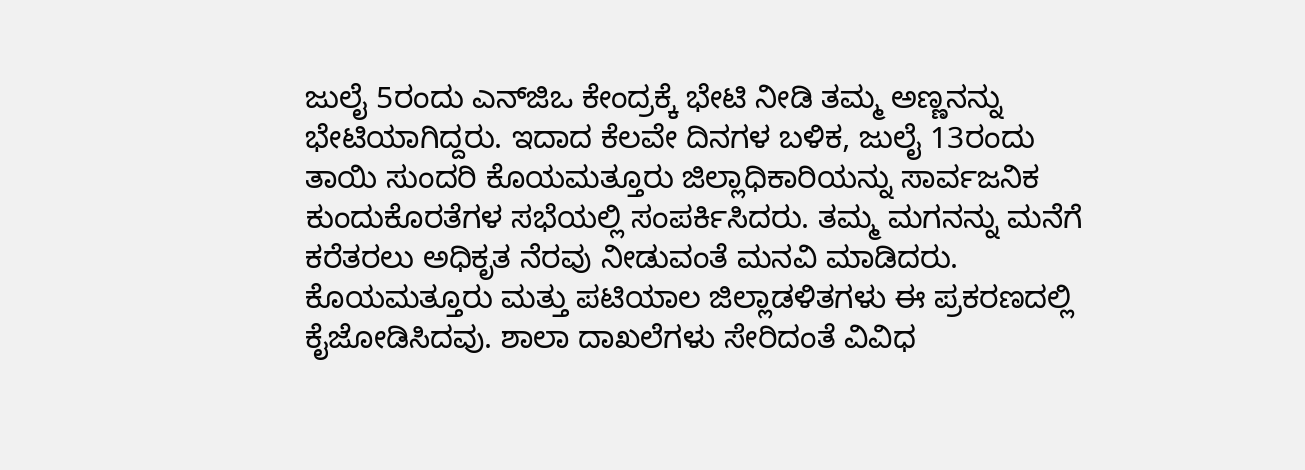ಜುಲೈ 5ರಂದು ಎನ್‌ಜಿಒ ಕೇಂದ್ರಕ್ಕೆ ಭೇಟಿ ನೀಡಿ ತಮ್ಮ ಅಣ್ಣನನ್ನು ಭೇಟಿಯಾಗಿದ್ದರು. ಇದಾದ ಕೆಲವೇ ದಿನಗಳ ಬಳಿಕ, ಜುಲೈ 13ರಂದು ತಾಯಿ ಸುಂದರಿ ಕೊಯಮತ್ತೂರು ಜಿಲ್ಲಾಧಿಕಾರಿಯನ್ನು ಸಾರ್ವಜನಿಕ ಕುಂದುಕೊರತೆಗಳ ಸಭೆಯಲ್ಲಿ ಸಂಪರ್ಕಿಸಿದರು. ತಮ್ಮ ಮಗನನ್ನು ಮನೆಗೆ ಕರೆತರಲು ಅಧಿಕೃತ ನೆರವು ನೀಡುವಂತೆ ಮನವಿ ಮಾಡಿದರು. ಕೊಯಮತ್ತೂರು ಮತ್ತು ಪಟಿಯಾಲ ಜಿಲ್ಲಾಡಳಿತಗಳು ಈ ಪ್ರಕರಣದಲ್ಲಿ ಕೈಜೋಡಿಸಿದವು. ಶಾಲಾ ದಾಖಲೆಗಳು ಸೇರಿದಂತೆ ವಿವಿಧ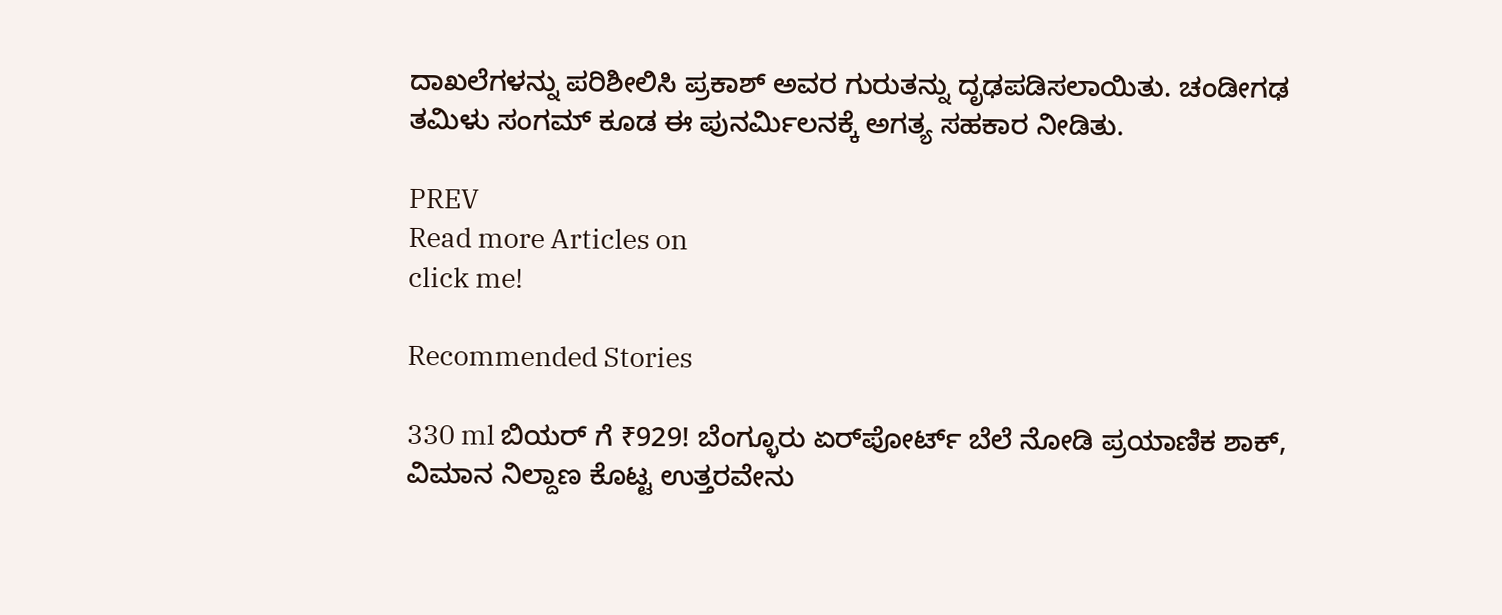ದಾಖಲೆಗಳನ್ನು ಪರಿಶೀಲಿಸಿ ಪ್ರಕಾಶ್ ಅವರ ಗುರುತನ್ನು ದೃಢಪಡಿಸಲಾಯಿತು. ಚಂಡೀಗಢ ತಮಿಳು ಸಂಗಮ್ ಕೂಡ ಈ ಪುನರ್ಮಿಲನಕ್ಕೆ ಅಗತ್ಯ ಸಹಕಾರ ನೀಡಿತು.

PREV
Read more Articles on
click me!

Recommended Stories

330 ml ಬಿಯರ್ ಗೆ ₹929! ಬೆಂಗ್ಳೂರು ಏರ್‌ಪೋರ್ಟ್ ಬೆಲೆ ನೋಡಿ ಪ್ರಯಾಣಿಕ ಶಾಕ್, ವಿಮಾನ ನಿಲ್ದಾಣ ಕೊಟ್ಟ ಉತ್ತರವೇನು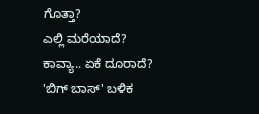ಗೊತ್ತಾ?
ಎಲ್ಲಿ ಮರೆಯಾದೆ? ಕಾವ್ಯಾ.. ಏಕೆ ದೂರಾದೆ? 'ಬಿಗ್ ಬಾಸ್' ಬಳಿಕ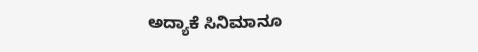ಅದ್ಯಾಕೆ ಸಿನಿಮಾನೂ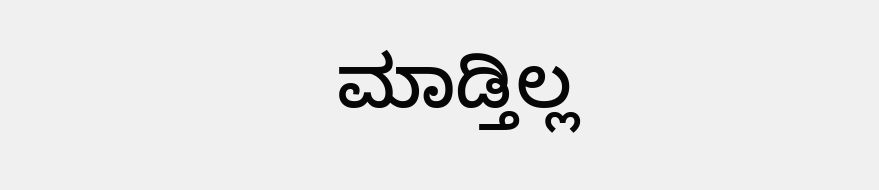ಮಾಡ್ತಿಲ್ಲ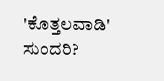'ಕೊತ್ತಲವಾಡಿ' ಸುಂದರಿ?